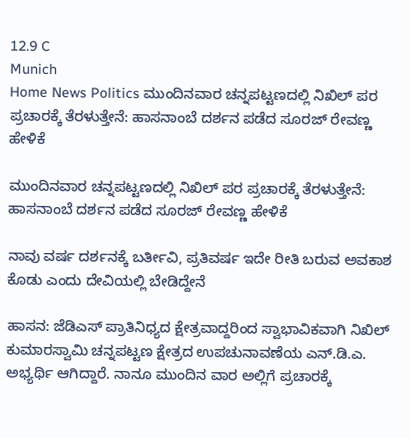12.9 C
Munich
Home News Politics ಮುಂದಿನವಾರ ಚನ್ನಪಟ್ಟಣದಲ್ಲಿ ನಿಖಿಲ್ ಪರ ಪ್ರಚಾರಕ್ಕೆ ತೆರಳುತ್ತೇನೆ: ಹಾಸನಾಂಬೆ ದರ್ಶನ ಪಡೆದ ಸೂರಜ್ ರೇವಣ್ಣ ಹೇಳಿಕೆ

ಮುಂದಿನವಾರ ಚನ್ನಪಟ್ಟಣದಲ್ಲಿ ನಿಖಿಲ್ ಪರ ಪ್ರಚಾರಕ್ಕೆ ತೆರಳುತ್ತೇನೆ: ಹಾಸನಾಂಬೆ ದರ್ಶನ ಪಡೆದ ಸೂರಜ್ ರೇವಣ್ಣ ಹೇಳಿಕೆ

ನಾವು ವರ್ಷ ದರ್ಶನಕ್ಕೆ ಬರ್ತೀವಿ, ಪ್ರತಿವರ್ಷ ಇದೇ ರೀತಿ ಬರುವ ಅವಕಾಶ ಕೊಡು ಎಂದು ದೇವಿಯಲ್ಲಿ ಬೇಡಿದ್ದೇನೆ

ಹಾಸನ: ಜೆಡಿಎಸ್ ಪ್ರಾತಿನಿಧ್ಯದ ಕ್ಷೇತ್ರವಾದ್ದರಿಂದ ಸ್ವಾಭಾವಿಕವಾಗಿ ನಿಖಿಲ್ ಕುಮಾರಸ್ವಾಮಿ ಚನ್ನಪಟ್ಟಣ ಕ್ಷೇತ್ರದ ಉಪಚುನಾವಣೆಯ ಎನ್.ಡಿ.ಎ. ಅಭ್ಯರ್ಥಿ ಆಗಿದ್ದಾರೆ. ನಾನೂ ಮುಂದಿನ ವಾರ ಅಲ್ಲಿಗೆ ಪ್ರಚಾರಕ್ಕೆ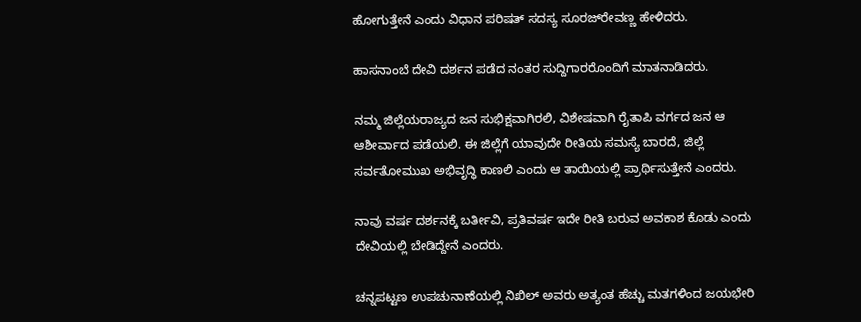ಹೋಗುತ್ತೇನೆ ಎಂದು ವಿಧಾನ ಪರಿಷತ್ ಸದಸ್ಯ ಸೂರಜ್‌ರೇವಣ್ಣ ಹೇಳಿದರು.

ಹಾಸನಾಂಬೆ ದೇವಿ ದರ್ಶನ ಪಡೆದ ನಂತರ ಸುದ್ದಿಗಾರರೊಂದಿಗೆ ಮಾತನಾಡಿದರು.

ನಮ್ಮ ಜಿಲ್ಲೆಯರಾಜ್ಯದ ಜನ ಸುಭಿಕ್ಷವಾಗಿರಲಿ, ವಿಶೇಷವಾಗಿ ರೈತಾಪಿ ವರ್ಗದ ಜನ ಆ ಆಶೀರ್ವಾದ ಪಡೆಯಲಿ. ಈ ಜಿಲ್ಲೆಗೆ ಯಾವುದೇ ರೀತಿಯ ಸಮಸ್ಯೆ ಬಾರದೆ, ಜಿಲ್ಲೆ ಸರ್ವತೋಮುಖ ಅಭಿವೃದ್ಧಿ ಕಾಣಲಿ ಎಂದು ಆ ತಾಯಿಯಲ್ಲಿ ಪ್ರಾರ್ಥಿಸುತ್ತೇನೆ ಎಂದರು.

ನಾವು ವರ್ಷ ದರ್ಶನಕ್ಕೆ ಬರ್ತೀವಿ, ಪ್ರತಿವರ್ಷ ಇದೇ ರೀತಿ ಬರುವ ಅವಕಾಶ ಕೊಡು ಎಂದು ದೇವಿಯಲ್ಲಿ ಬೇಡಿದ್ದೇನೆ ಎಂದರು.

ಚನ್ನಪಟ್ಟಣ ಉಪಚುನಾಣೆಯಲ್ಲಿ ನಿಖಿಲ್ ಅವರು ಅತ್ಯಂತ ಹೆಚ್ಚು ಮತಗಳಿಂದ ಜಯಭೇರಿ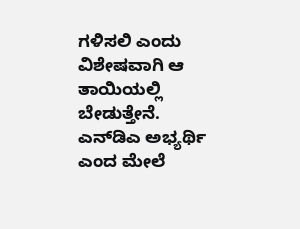ಗಳಿಸಲಿ ಎಂದು ವಿಶೇಷವಾಗಿ ಆ ತಾಯಿಯಲ್ಲಿ ಬೇಡುತ್ತೇನೆ. ಎನ್‌ಡಿಎ ಅಭ್ಯರ್ಥಿ ಎಂದ ಮೇಲೆ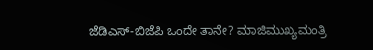ಜೆಡಿಎಸ್-ಬಿಜೆಪಿ ಒಂದೇ ತಾನೇ? ಮಾಜಿಮುಖ್ಯಮಂತ್ರಿ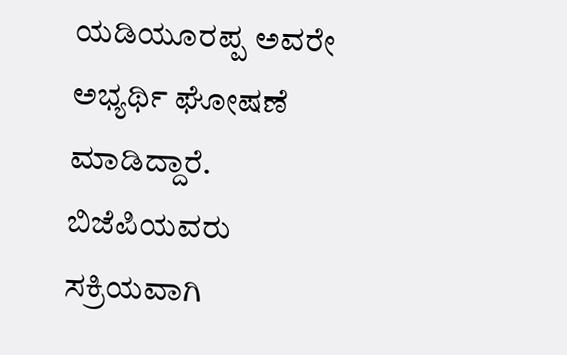ಯಡಿಯೂರಪ್ಪ ಅವರೇ ಅಭ್ಯರ್ಥಿ ಘೋಷಣೆ ಮಾಡಿದ್ದಾರೆ. ಬಿಜೆಪಿಯವರು ಸಕ್ರಿಯವಾಗಿ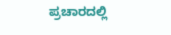ಪ್ರಚಾರದಲ್ಲಿ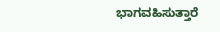ಭಾಗವಹಿಸುತ್ತಾರೆ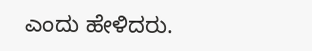ಎಂದು ಹೇಳಿದರು.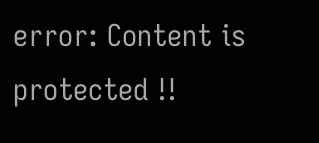error: Content is protected !!